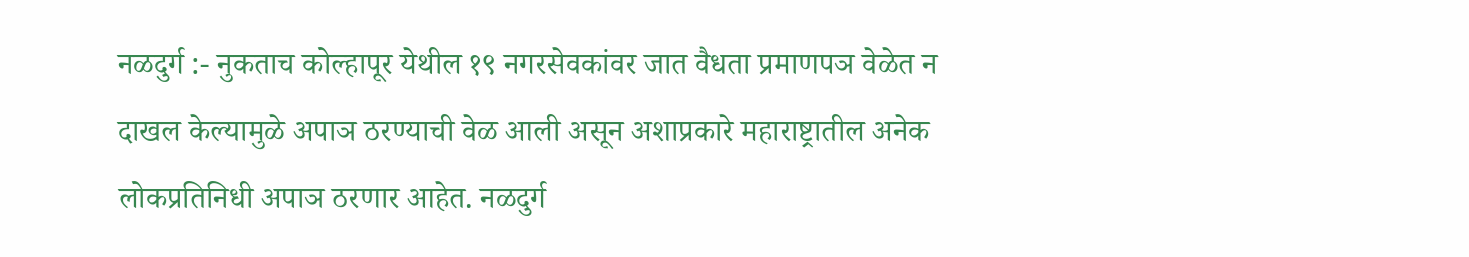नळदुर्ग :- नुकताच कोल्हापूर येथील १९ नगरसेवकांवर जात वैधता प्रमाणपञ वेळेत न दाखल केल्यामुळे अपाञ ठरण्याची वेळ आली असून अशाप्रकारे महाराष्ट्रातील अनेक लोकप्रतिनिधी अपाञ ठरणार आहेत. नळदुर्ग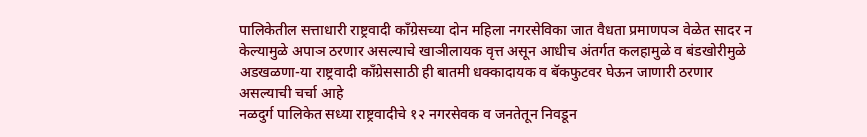पालिकेतील सत्ताधारी राष्ट्रवादी काँग्रेसच्या दोन महिला नगरसेविका जात वैधता प्रमाणपञ वेळेत सादर न केल्यामुळे अपाञ ठरणार असल्याचे खाञीलायक वृत्त असून आधीच अंतर्गत कलहामुळे व बंडखोरीमुळे अडखळणा-या राष्ट्रवादी काँग्रेससाठी ही बातमी धक्कादायक व बॅकफुटवर घेऊन जाणारी ठरणार असल्याची चर्चा आहे
नळदुर्ग पालिकेत सध्या राष्ट्रवादीचे १२ नगरसेवक व जनतेतून निवडून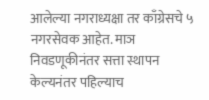आलेल्या नगराध्यक्षा तर काँग्रेसचे ५ नगरसेवक आहेत. माञ निवडणूकीनंतर सत्ता स्थापन केल्यनंतर पहिल्याच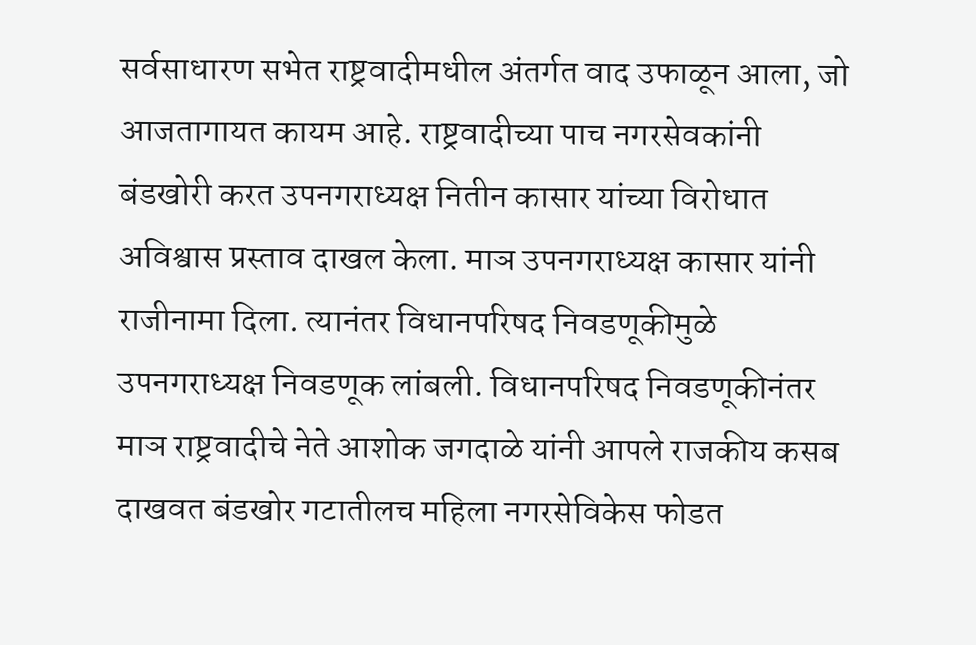सर्वसाधारण सभेत राष्ट्रवादीमधील अंतर्गत वाद उफाळून आला, जो आजतागायत कायम आहे. राष्ट्रवादीच्या पाच नगरसेवकांनी बंडखोरी करत उपनगराध्यक्ष नितीन कासार यांच्या विरोधात अविश्वास प्रस्ताव दाखल केला. माञ उपनगराध्यक्ष कासार यांनी राजीनामा दिला. त्यानंतर विधानपरिषद निवडणूकीमुळे उपनगराध्यक्ष निवडणूक लांबली. विधानपरिषद निवडणूकीनंतर माञ राष्ट्रवादीचे नेते आशोक जगदाळे यांनी आपले राजकीय कसब दाखवत बंडखोर गटातीलच महिला नगरसेविकेस फोडत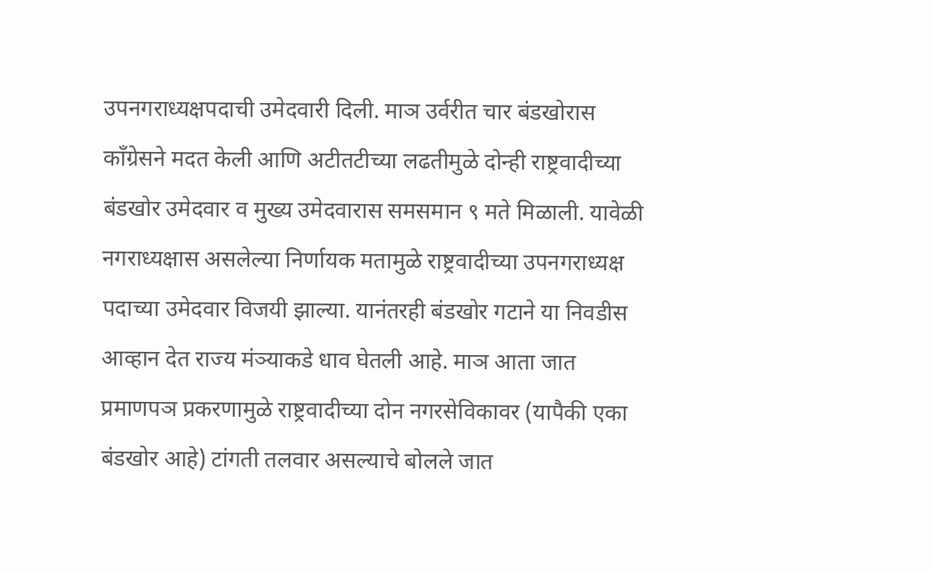उपनगराध्यक्षपदाची उमेदवारी दिली. माञ उर्वरीत चार बंडखोरास काँग्रेसने मदत केली आणि अटीतटीच्या लढतीमुळे दोन्ही राष्ट्रवादीच्या बंडखोर उमेदवार व मुख्य उमेदवारास समसमान ९ मते मिळाली. यावेळी नगराध्यक्षास असलेल्या निर्णायक मतामुळे राष्ट्रवादीच्या उपनगराध्यक्ष पदाच्या उमेदवार विजयी झाल्या. यानंतरही बंडखोर गटाने या निवडीस आव्हान देत राज्य मंञ्याकडे धाव घेतली आहे. माञ आता जात प्रमाणपञ प्रकरणामुळे राष्ट्रवादीच्या दोन नगरसेविकावर (यापैकी एका बंडखोर आहे) टांगती तलवार असल्याचे बोलले जात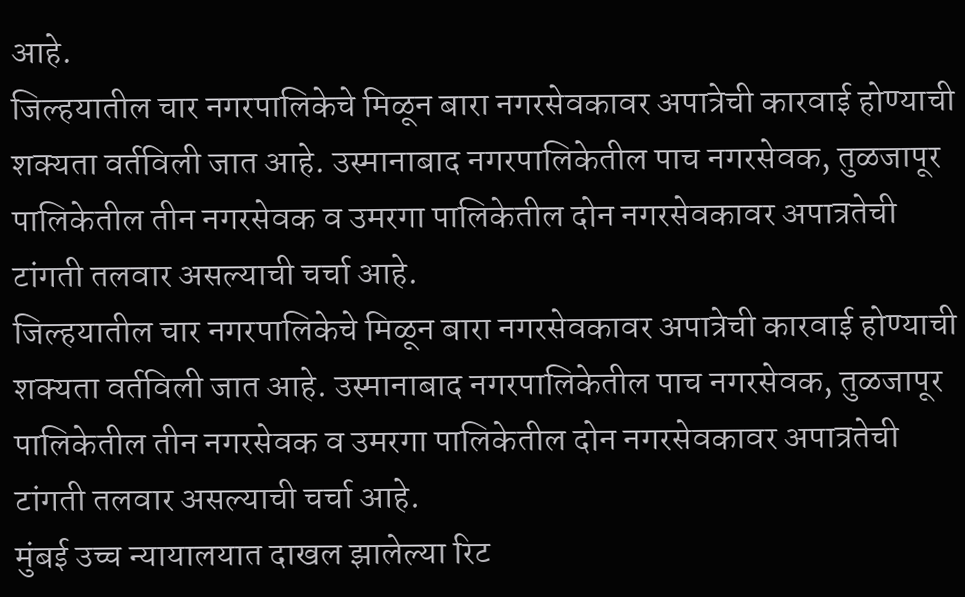आहे.
जिल्हयातील चार नगरपालिकेचे मिळून बारा नगरसेवकावर अपात्रेची कारवाई होण्याची शक्यता वर्तविली जात आहे. उस्मानाबाद नगरपालिकेतील पाच नगरसेवक, तुळजापूर पालिकेतील तीन नगरसेवक व उमरगा पालिकेतील दोन नगरसेवकावर अपात्रतेची टांगती तलवार असल्याची चर्चा आहे.
जिल्हयातील चार नगरपालिकेचे मिळून बारा नगरसेवकावर अपात्रेची कारवाई होण्याची शक्यता वर्तविली जात आहे. उस्मानाबाद नगरपालिकेतील पाच नगरसेवक, तुळजापूर पालिकेतील तीन नगरसेवक व उमरगा पालिकेतील दोन नगरसेवकावर अपात्रतेची टांगती तलवार असल्याची चर्चा आहे.
मुंबई उच्च न्यायालयात दाखल झालेल्या रिट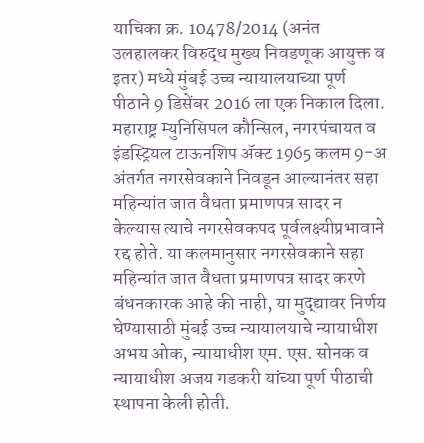याचिका क्र. 10478/2014 (अनंत उलहालकर विरुद्ध मुख्य निवडणूक आयुक्त व इतर) मध्ये मुंबई उच्च न्यायालयाच्या पूर्ण पीठाने 9 डिसेंबर 2016 ला एक निकाल दिला. महाराष्ट्र म्युनिसिपल कौन्सिल, नगरपंचायत व इंडस्ट्रियल टाऊनशिप ॲक्ट 1965 कलम 9-अ अंतर्गत नगरसेवकाने निवडून आल्यानंतर सहा महिन्यांत जात वैधता प्रमाणपत्र सादर न केल्यास त्याचे नगरसेवकपद पूर्वलक्ष्यीप्रभावाने रद्द होते. या कलमानुसार नगरसेवकाने सहा महिन्यांत जात वैधता प्रमाणपत्र सादर करणे बंधनकारक आहे की नाही, या मुद्द्यावर निर्णय घेण्यासाठी मुंबई उच्च न्यायालयाचे न्यायाधीश अभय ओक, न्यायाधीश एम. एस. सोनक व न्यायाधीश अजय गडकरी यांच्या पूर्ण पीठाची स्थापना केली होती.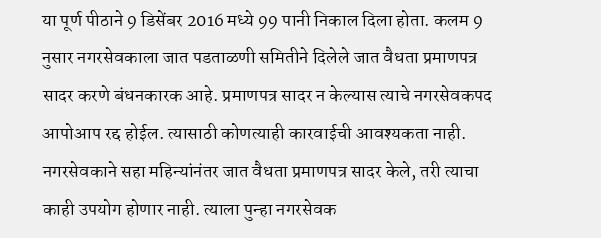या पूर्ण पीठाने 9 डिसेंबर 2016 मध्ये 99 पानी निकाल दिला होता. कलम 9 नुसार नगरसेवकाला जात पडताळणी समितीने दिलेले जात वैधता प्रमाणपत्र सादर करणे बंधनकारक आहे. प्रमाणपत्र सादर न केल्यास त्याचे नगरसेवकपद आपोआप रद्द होईल. त्यासाठी कोणत्याही कारवाईची आवश्यकता नाही. नगरसेवकाने सहा महिन्यांनंतर जात वैधता प्रमाणपत्र सादर केले, तरी त्याचा काही उपयोग होणार नाही. त्याला पुन्हा नगरसेवक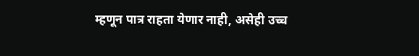म्हणून पात्र राहता येणार नाही, असेही उच्च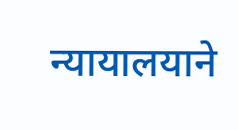न्यायालयाने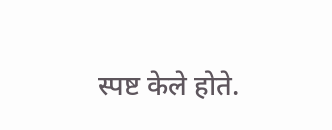स्पष्ट केले होते.